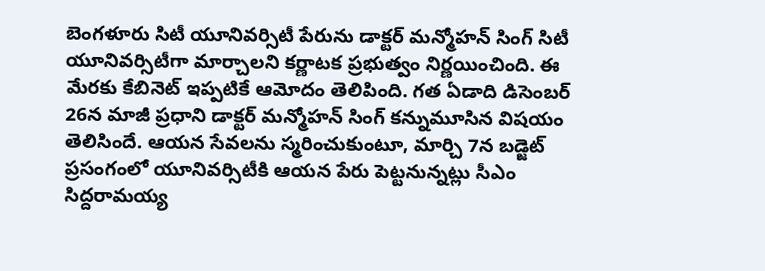బెంగళూరు సిటీ యూనివర్సిటీ పేరును డాక్టర్ మన్మోహన్ సింగ్ సిటీ యూనివర్సిటీగా మార్చాలని కర్ణాటక ప్రభుత్వం నిర్ణయించింది. ఈ మేరకు కేబినెట్ ఇప్పటికే ఆమోదం తెలిపింది. గత ఏడాది డిసెంబర్ 26న మాజీ ప్రధాని డాక్టర్ మన్మోహన్ సింగ్ కన్నుమూసిన విషయం తెలిసిందే. ఆయన సేవలను స్మరించుకుంటూ, మార్చి 7న బడ్జెట్ ప్రసంగంలో యూనివర్సిటీకి ఆయన పేరు పెట్టనున్నట్లు సీఎం సిద్దరామయ్య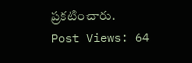ప్రకటించారు.
Post Views: 64